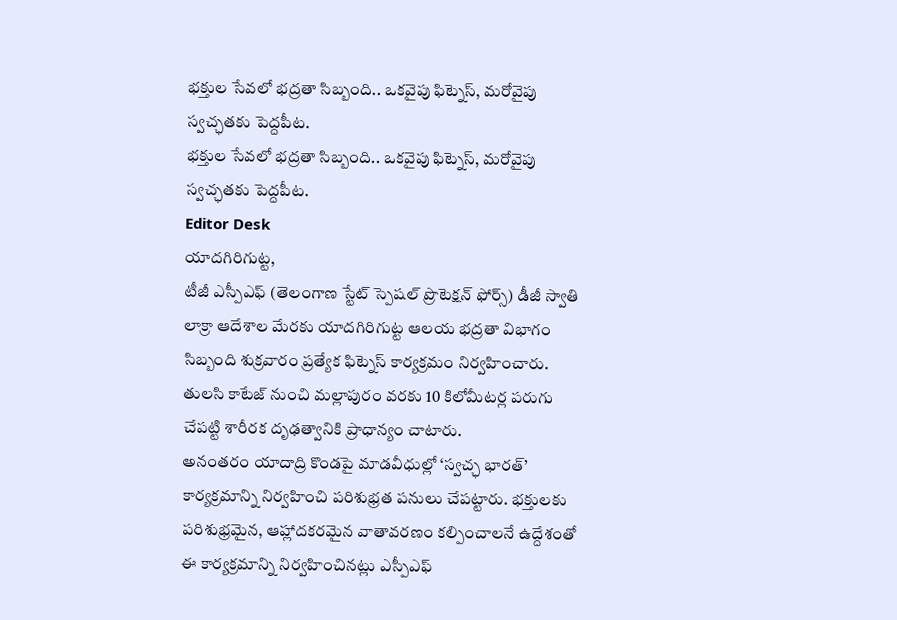భక్తుల సేవలో భద్రతా సిబ్బంది.. ఒకవైపు ఫిట్నెస్, మరోవైపు స్వచ్ఛతకు పెద్దపీట.
భక్తుల సేవలో భద్రతా సిబ్బంది.. ఒకవైపు ఫిట్నెస్, మరోవైపు స్వచ్ఛతకు పెద్దపీట.
Editor Desk
యాదగిరిగుట్ట,
టీజీ ఎస్పీఎఫ్ (తెలంగాణ స్టేట్ స్పెషల్ ప్రొటెక్షన్ ఫోర్స్) డీజీ స్వాతి లాక్రా ఆదేశాల మేరకు యాదగిరిగుట్ట ఆలయ భద్రతా విభాగం సిబ్బంది శుక్రవారం ప్రత్యేక ఫిట్నెస్ కార్యక్రమం నిర్వహించారు. తులసి కాటేజ్ నుంచి మల్లాపురం వరకు 10 కిలోమీటర్ల పరుగు చేపట్టి శారీరక దృఢత్వానికి ప్రాధాన్యం చాటారు.
అనంతరం యాదాద్రి కొండపై మాడవీధుల్లో ‘స్వచ్ఛ భారత్’ కార్యక్రమాన్ని నిర్వహించి పరిశుభ్రత పనులు చేపట్టారు. భక్తులకు పరిశుభ్రమైన, ఆహ్లాదకరమైన వాతావరణం కల్పించాలనే ఉద్దేశంతో ఈ కార్యక్రమాన్ని నిర్వహించినట్లు ఎస్పీఎఫ్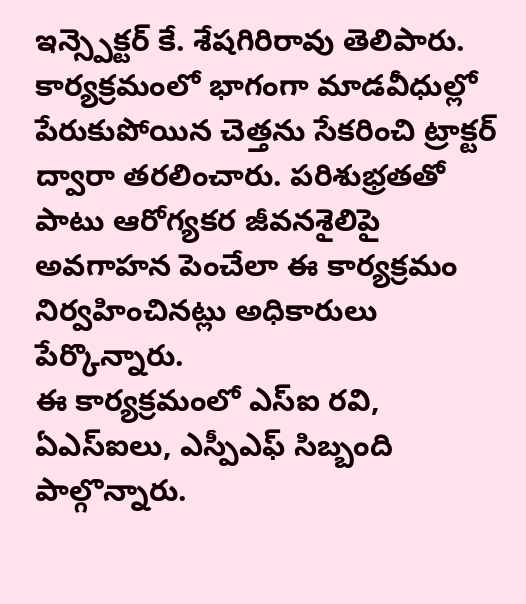ఇన్స్పెక్టర్ కే. శేషగిరిరావు తెలిపారు.
కార్యక్రమంలో భాగంగా మాడవీధుల్లో పేరుకుపోయిన చెత్తను సేకరించి ట్రాక్టర్ ద్వారా తరలించారు. పరిశుభ్రతతో పాటు ఆరోగ్యకర జీవనశైలిపై అవగాహన పెంచేలా ఈ కార్యక్రమం నిర్వహించినట్లు అధికారులు పేర్కొన్నారు.
ఈ కార్యక్రమంలో ఎస్ఐ రవి, ఏఎస్ఐలు, ఎస్పీఎఫ్ సిబ్బంది పాల్గొన్నారు.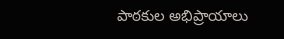పాఠకుల అభిప్రాయాలు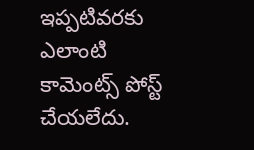ఇప్పటివరకు ఎలాంటి కామెంట్స్ పోస్ట్ చేయలేదు.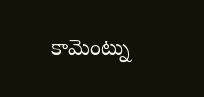కామెంట్ను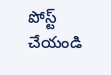పోస్ట్ చేయండి